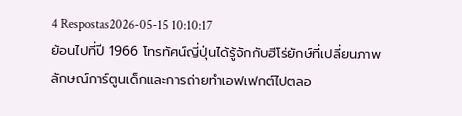4 Respostas2026-05-15 10:10:17
ย้อนไปที่ปี 1966 โทรทัศน์ญี่ปุ่นได้รู้จักกับฮีโร่ยักษ์ที่เปลี่ยนภาพลักษณ์การ์ตูนเด็กและการถ่ายทำเอฟเฟกต์ไปตลอ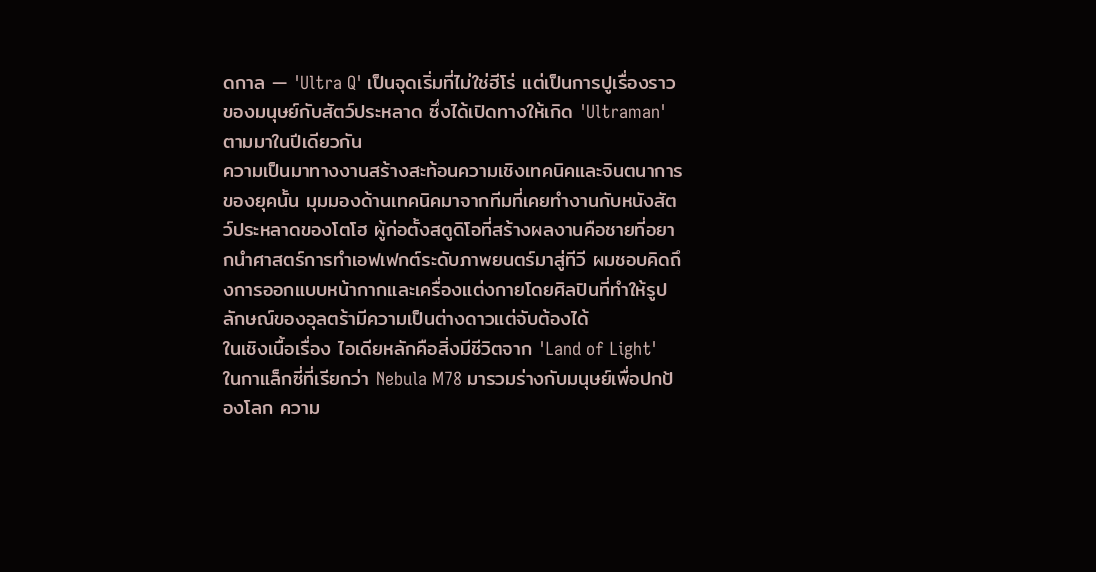ดกาล — 'Ultra Q' เป็นจุดเริ่มที่ไม่ใช่ฮีโร่ แต่เป็นการปูเรื่องราวของมนุษย์กับสัตว์ประหลาด ซึ่งได้เปิดทางให้เกิด 'Ultraman' ตามมาในปีเดียวกัน
ความเป็นมาทางงานสร้างสะท้อนความเชิงเทคนิคและจินตนาการของยุคนั้น มุมมองด้านเทคนิคมาจากทีมที่เคยทำงานกับหนังสัตว์ประหลาดของโตโฮ ผู้ก่อตั้งสตูดิโอที่สร้างผลงานคือชายที่อยากนำศาสตร์การทำเอฟเฟกต์ระดับภาพยนตร์มาสู่ทีวี ผมชอบคิดถึงการออกแบบหน้ากากและเครื่องแต่งกายโดยศิลปินที่ทำให้รูปลักษณ์ของอุลตร้ามีความเป็นต่างดาวแต่จับต้องได้
ในเชิงเนื้อเรื่อง ไอเดียหลักคือสิ่งมีชีวิตจาก 'Land of Light' ในกาแล็กซี่ที่เรียกว่า Nebula M78 มารวมร่างกับมนุษย์เพื่อปกป้องโลก ความ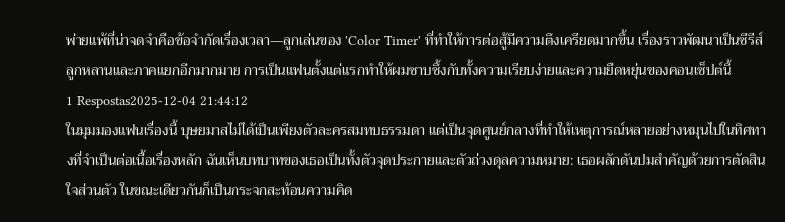พ่ายแพ้ที่น่าจดจำคือข้อจำกัดเรื่องเวลา—ลูกเล่นของ 'Color Timer' ที่ทำให้การต่อสู้มีความตึงเครียดมากขึ้น เรื่องราวพัฒนาเป็นซีรีส์ลูกหลานและภาคแยกอีกมากมาย การเป็นแฟนตั้งแต่แรกทำให้ผมซาบซึ้งกับทั้งความเรียบง่ายและความยืดหยุ่นของคอนเซ็ปต์นี้
1 Respostas2025-12-04 21:44:12
ในมุมมองแฟนเรื่องนี้ บุษยมาสไม่ได้เป็นเพียงตัวละครสมทบธรรมดา แต่เป็นจุดศูนย์กลางที่ทำให้เหตุการณ์หลายอย่างหมุนไปในทิศทางที่จำเป็นต่อเนื้อเรื่องหลัก ฉันเห็นบทบาทของเธอเป็นทั้งตัวจุดประกายและตัวถ่วงดุลความหมาย: เธอผลักดันปมสำคัญด้วยการตัดสินใจส่วนตัว ในขณะเดียวกันก็เป็นกระจกสะท้อนความคิด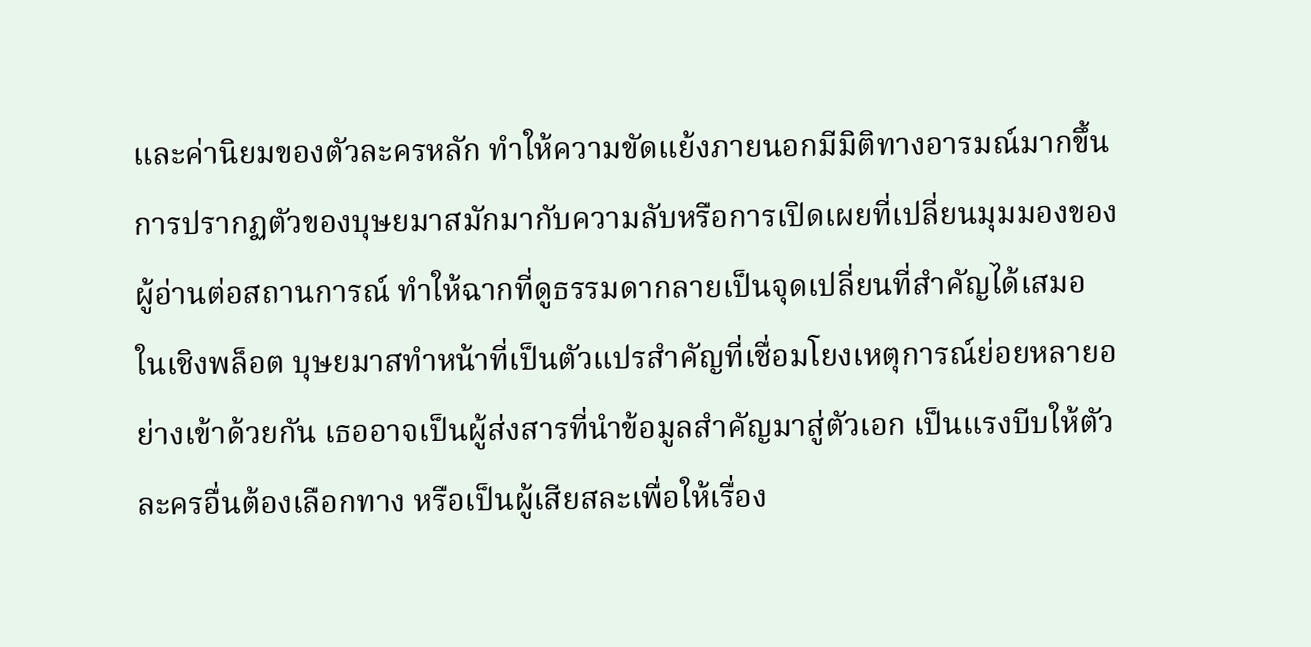และค่านิยมของตัวละครหลัก ทำให้ความขัดแย้งภายนอกมีมิติทางอารมณ์มากขึ้น การปรากฏตัวของบุษยมาสมักมากับความลับหรือการเปิดเผยที่เปลี่ยนมุมมองของผู้อ่านต่อสถานการณ์ ทำให้ฉากที่ดูธรรมดากลายเป็นจุดเปลี่ยนที่สำคัญได้เสมอ
ในเชิงพล็อต บุษยมาสทำหน้าที่เป็นตัวแปรสำคัญที่เชื่อมโยงเหตุการณ์ย่อยหลายอย่างเข้าด้วยกัน เธออาจเป็นผู้ส่งสารที่นำข้อมูลสำคัญมาสู่ตัวเอก เป็นแรงบีบให้ตัวละครอื่นต้องเลือกทาง หรือเป็นผู้เสียสละเพื่อให้เรื่อง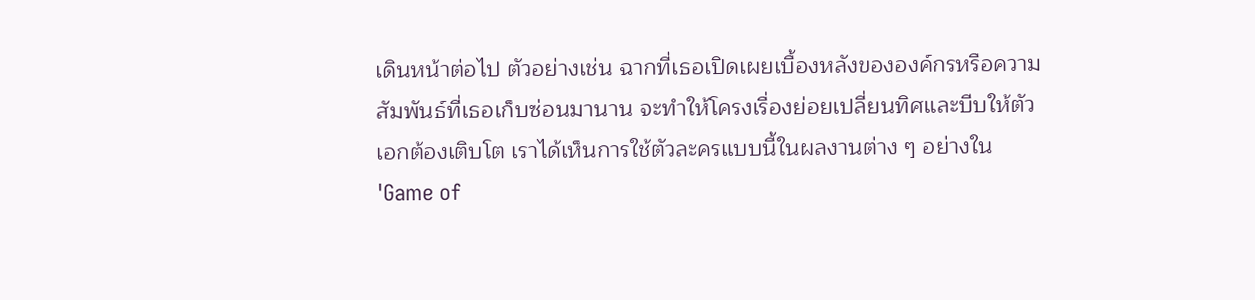เดินหน้าต่อไป ตัวอย่างเช่น ฉากที่เธอเปิดเผยเบื้องหลังขององค์กรหรือความสัมพันธ์ที่เธอเก็บซ่อนมานาน จะทำให้โครงเรื่องย่อยเปลี่ยนทิศและบีบให้ตัวเอกต้องเติบโต เราได้เห็นการใช้ตัวละครแบบนี้ในผลงานต่าง ๆ อย่างใน 'Game of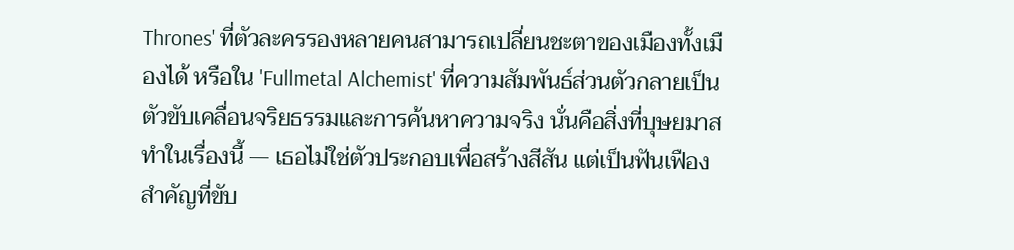Thrones' ที่ตัวละครรองหลายคนสามารถเปลี่ยนชะตาของเมืองทั้งเมืองได้ หรือใน 'Fullmetal Alchemist' ที่ความสัมพันธ์ส่วนตัวกลายเป็นตัวขับเคลื่อนจริยธรรมและการค้นหาความจริง นั่นคือสิ่งที่บุษยมาสทำในเรื่องนี้ — เธอไม่ใช่ตัวประกอบเพื่อสร้างสีสัน แต่เป็นฟันเฟืองสำคัญที่ขับ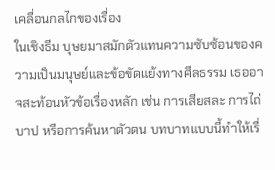เคลื่อนกลไกของเรื่อง
ในเชิงธีม บุษยมาสมักตัวแทนความซับซ้อนของความเป็นมนุษย์และข้อขัดแย้งทางศีลธรรม เธออาจสะท้อนหัวข้อเรื่องหลัก เช่น การเสียสละ การไถ่บาป หรือการค้นหาตัวตน บทบาทแบบนี้ทำให้เรื่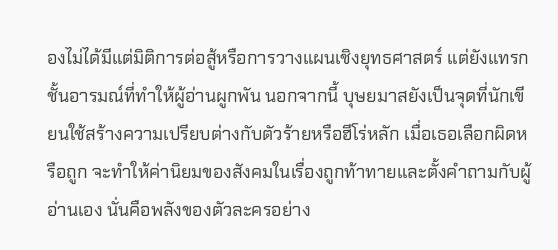องไม่ได้มีแต่มิติการต่อสู้หรือการวางแผนเชิงยุทธศาสตร์ แต่ยังแทรกชั้นอารมณ์ที่ทำให้ผู้อ่านผูกพัน นอกจากนี้ บุษยมาสยังเป็นจุดที่นักเขียนใช้สร้างความเปรียบต่างกับตัวร้ายหรือฮีโร่หลัก เมื่อเธอเลือกผิดหรือถูก จะทำให้ค่านิยมของสังคมในเรื่องถูกท้าทายและตั้งคำถามกับผู้อ่านเอง นั่นคือพลังของตัวละครอย่าง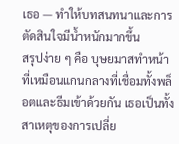เธอ — ทำให้บทสนทนาและการตัดสินใจมีน้ำหนักมากขึ้น
สรุปง่าย ๆ คือ บุษยมาสทำหน้าที่เหมือนแกนกลางที่เชื่อมทั้งพล็อตและธีมเข้าด้วยกัน เธอเป็นทั้งสาเหตุของการเปลี่ย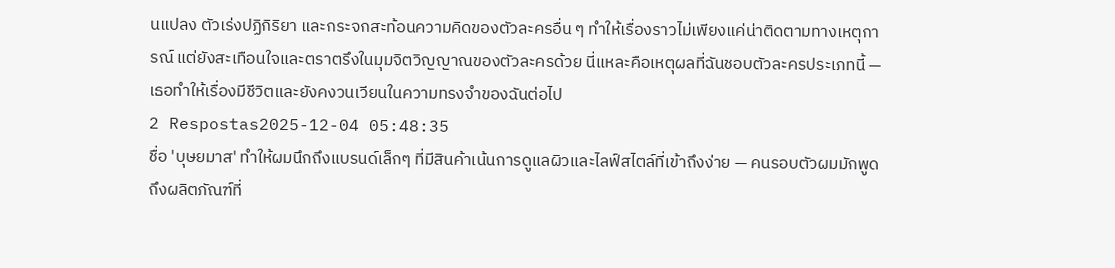นแปลง ตัวเร่งปฏิกิริยา และกระจกสะท้อนความคิดของตัวละครอื่น ๆ ทำให้เรื่องราวไม่เพียงแค่น่าติดตามทางเหตุการณ์ แต่ยังสะเทือนใจและตราตรึงในมุมจิตวิญญาณของตัวละครด้วย นี่แหละคือเหตุผลที่ฉันชอบตัวละครประเภทนี้ — เธอทำให้เรื่องมีชีวิตและยังคงวนเวียนในความทรงจำของฉันต่อไป
2 Respostas2025-12-04 05:48:35
ชื่อ 'บุษยมาส' ทำให้ผมนึกถึงแบรนด์เล็กๆ ที่มีสินค้าเน้นการดูแลผิวและไลฟ์สไตล์ที่เข้าถึงง่าย — คนรอบตัวผมมักพูดถึงผลิตภัณฑ์ที่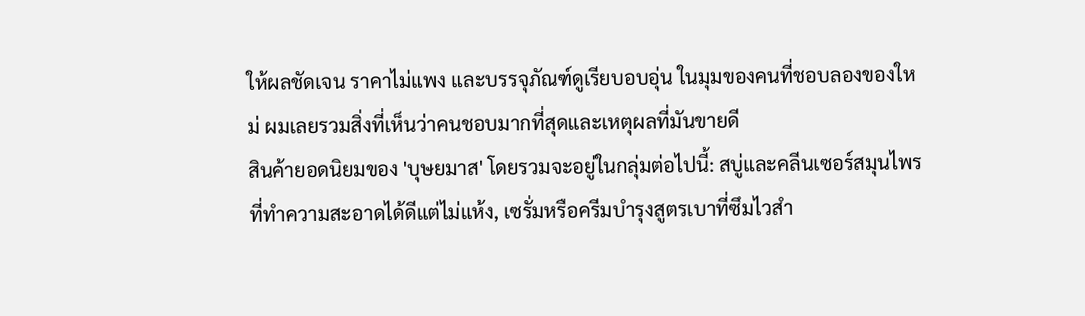ให้ผลชัดเจน ราคาไม่แพง และบรรจุภัณฑ์ดูเรียบอบอุ่น ในมุมของคนที่ชอบลองของใหม่ ผมเลยรวมสิ่งที่เห็นว่าคนชอบมากที่สุดและเหตุผลที่มันขายดี
สินค้ายอดนิยมของ 'บุษยมาส' โดยรวมจะอยู่ในกลุ่มต่อไปนี้: สบู่และคลีนเซอร์สมุนไพรที่ทำความสะอาดได้ดีแต่ไม่แห้ง, เซรั่มหรือครีมบำรุงสูตรเบาที่ซึมไวสำ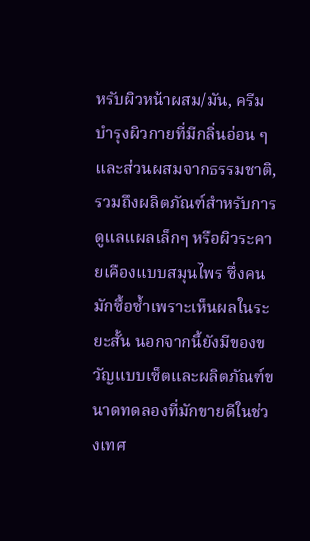หรับผิวหน้าผสม/มัน, ครีมบำรุงผิวกายที่มีกลิ่นอ่อน ๆ และส่วนผสมจากธรรมชาติ, รวมถึงผลิตภัณฑ์สำหรับการดูแลแผลเล็กๆ หรือผิวระคายเคืองแบบสมุนไพร ซึ่งคนมักซื้อซ้ำเพราะเห็นผลในระยะสั้น นอกจากนี้ยังมีของขวัญแบบเซ็ตและผลิตภัณฑ์ขนาดทดลองที่มักขายดีในช่วงเทศ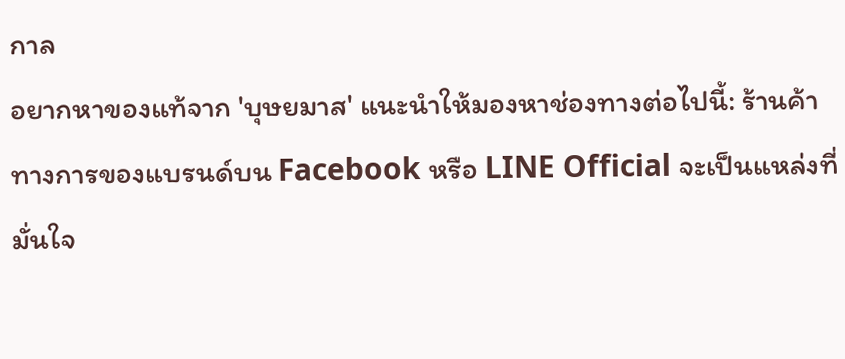กาล
อยากหาของแท้จาก 'บุษยมาส' แนะนำให้มองหาช่องทางต่อไปนี้: ร้านค้าทางการของแบรนด์บน Facebook หรือ LINE Official จะเป็นแหล่งที่มั่นใจ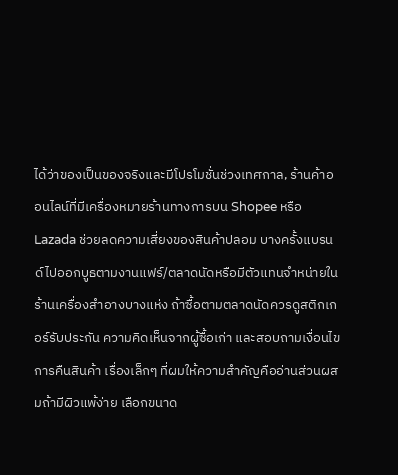ได้ว่าของเป็นของจริงและมีโปรโมชั่นช่วงเทศกาล, ร้านค้าออนไลน์ที่มีเครื่องหมายร้านทางการบน Shopee หรือ Lazada ช่วยลดความเสี่ยงของสินค้าปลอม บางครั้งแบรนด์ไปออกบูธตามงานแฟร์/ตลาดนัดหรือมีตัวแทนจำหน่ายในร้านเครื่องสำอางบางแห่ง ถ้าซื้อตามตลาดนัดควรดูสติกเกอร์รับประกัน ความคิดเห็นจากผู้ซื้อเก่า และสอบถามเงื่อนไขการคืนสินค้า เรื่องเล็กๆ ที่ผมให้ความสำคัญคืออ่านส่วนผสมถ้ามีผิวแพ้ง่าย เลือกขนาด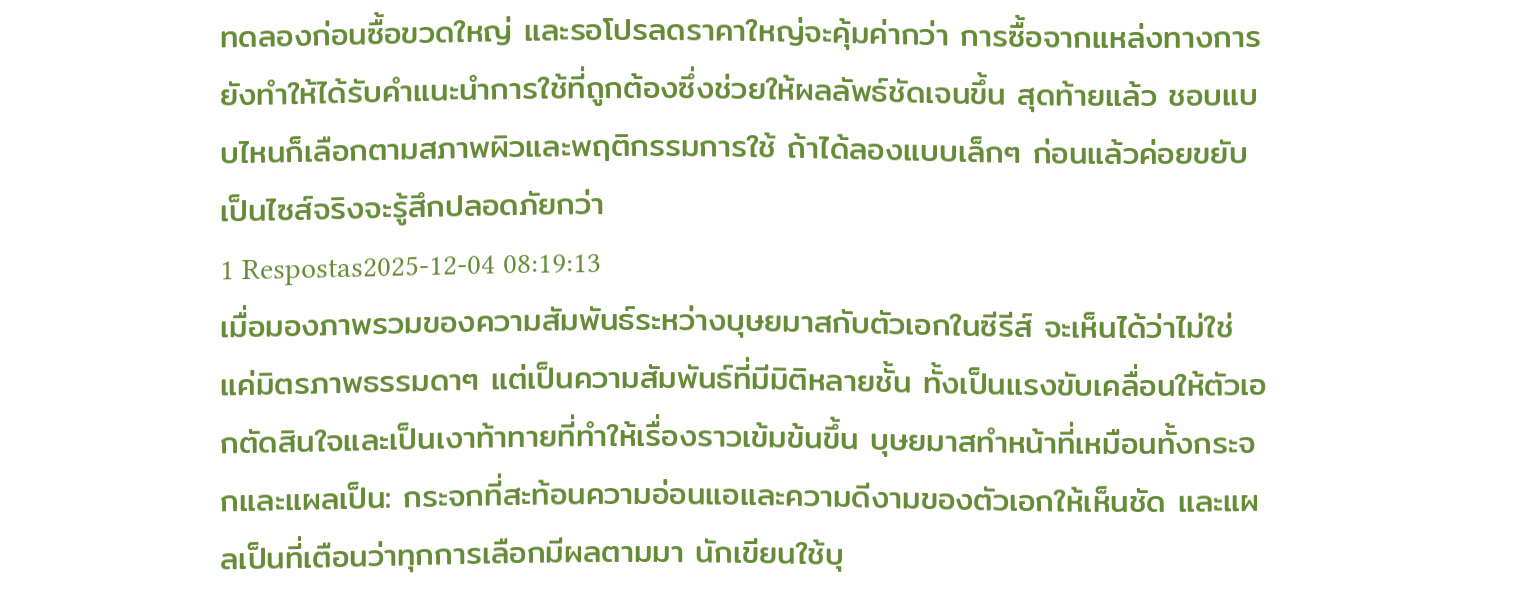ทดลองก่อนซื้อขวดใหญ่ และรอโปรลดราคาใหญ่จะคุ้มค่ากว่า การซื้อจากแหล่งทางการยังทำให้ได้รับคำแนะนำการใช้ที่ถูกต้องซึ่งช่วยให้ผลลัพธ์ชัดเจนขึ้น สุดท้ายแล้ว ชอบแบบไหนก็เลือกตามสภาพผิวและพฤติกรรมการใช้ ถ้าได้ลองแบบเล็กๆ ก่อนแล้วค่อยขยับเป็นไซส์จริงจะรู้สึกปลอดภัยกว่า
1 Respostas2025-12-04 08:19:13
เมื่อมองภาพรวมของความสัมพันธ์ระหว่างบุษยมาสกับตัวเอกในซีรีส์ จะเห็นได้ว่าไม่ใช่แค่มิตรภาพธรรมดาๆ แต่เป็นความสัมพันธ์ที่มีมิติหลายชั้น ทั้งเป็นแรงขับเคลื่อนให้ตัวเอกตัดสินใจและเป็นเงาท้าทายที่ทำให้เรื่องราวเข้มข้นขึ้น บุษยมาสทำหน้าที่เหมือนทั้งกระจกและแผลเป็น: กระจกที่สะท้อนความอ่อนแอและความดีงามของตัวเอกให้เห็นชัด และแผลเป็นที่เตือนว่าทุกการเลือกมีผลตามมา นักเขียนใช้บุ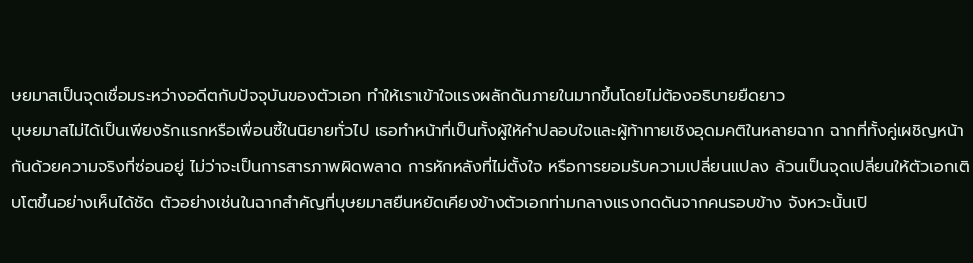ษยมาสเป็นจุดเชื่อมระหว่างอดีตกับปัจจุบันของตัวเอก ทำให้เราเข้าใจแรงผลักดันภายในมากขึ้นโดยไม่ต้องอธิบายยืดยาว
บุษยมาสไม่ได้เป็นเพียงรักแรกหรือเพื่อนซี้ในนิยายทั่วไป เธอทำหน้าที่เป็นทั้งผู้ให้คำปลอบใจและผู้ท้าทายเชิงอุดมคติในหลายฉาก ฉากที่ทั้งคู่เผชิญหน้ากันด้วยความจริงที่ซ่อนอยู่ ไม่ว่าจะเป็นการสารภาพผิดพลาด การหักหลังที่ไม่ตั้งใจ หรือการยอมรับความเปลี่ยนแปลง ล้วนเป็นจุดเปลี่ยนให้ตัวเอกเติบโตขึ้นอย่างเห็นได้ชัด ตัวอย่างเช่นในฉากสำคัญที่บุษยมาสยืนหยัดเคียงข้างตัวเอกท่ามกลางแรงกดดันจากคนรอบข้าง จังหวะนั้นเปิ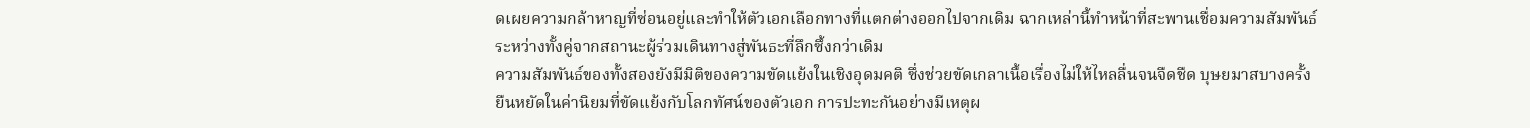ดเผยความกล้าหาญที่ซ่อนอยู่และทำให้ตัวเอกเลือกทางที่แตกต่างออกไปจากเดิม ฉากเหล่านี้ทำหน้าที่สะพานเชื่อมความสัมพันธ์ระหว่างทั้งคู่จากสถานะผู้ร่วมเดินทางสู่พันธะที่ลึกซึ้งกว่าเดิม
ความสัมพันธ์ของทั้งสองยังมีมิติของความขัดแย้งในเชิงอุดมคติ ซึ่งช่วยขัดเกลาเนื้อเรื่องไม่ให้ไหลลื่นจนจืดชืด บุษยมาสบางครั้งยืนหยัดในค่านิยมที่ขัดแย้งกับโลกทัศน์ของตัวเอก การปะทะกันอย่างมีเหตุผ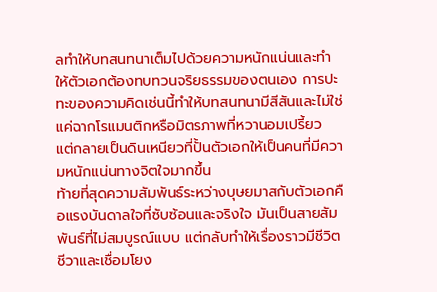ลทำให้บทสนทนาเต็มไปด้วยความหนักแน่นและทำให้ตัวเอกต้องทบทวนจริยธรรมของตนเอง การปะทะของความคิดเช่นนี้ทำให้บทสนทนามีสีสันและไม่ใช่แค่ฉากโรแมนติกหรือมิตรภาพที่หวานอมเปรี้ยว แต่กลายเป็นดินเหนียวที่ปั้นตัวเอกให้เป็นคนที่มีความหนักแน่นทางจิตใจมากขึ้น
ท้ายที่สุดความสัมพันธ์ระหว่างบุษยมาสกับตัวเอกคือแรงบันดาลใจที่ซับซ้อนและจริงใจ มันเป็นสายสัมพันธ์ที่ไม่สมบูรณ์แบบ แต่กลับทำให้เรื่องราวมีชีวิตชีวาและเชื่อมโยง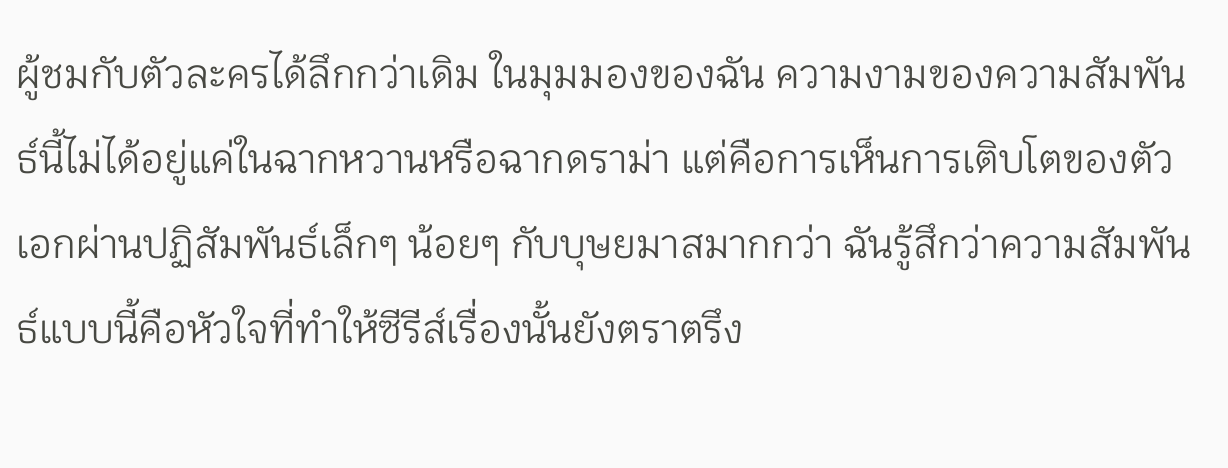ผู้ชมกับตัวละครได้ลึกกว่าเดิม ในมุมมองของฉัน ความงามของความสัมพันธ์นี้ไม่ได้อยู่แค่ในฉากหวานหรือฉากดราม่า แต่คือการเห็นการเติบโตของตัวเอกผ่านปฏิสัมพันธ์เล็กๆ น้อยๆ กับบุษยมาสมากกว่า ฉันรู้สึกว่าความสัมพันธ์แบบนี้คือหัวใจที่ทำให้ซีรีส์เรื่องนั้นยังตราตรึง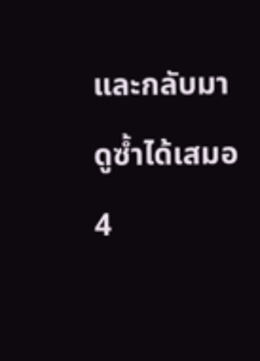และกลับมาดูซ้ำได้เสมอ
4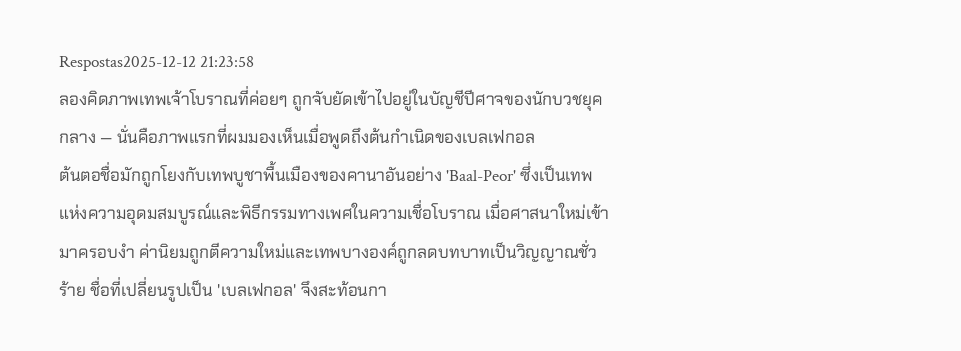Respostas2025-12-12 21:23:58
ลองคิดภาพเทพเจ้าโบราณที่ค่อยๆ ถูกจับยัดเข้าไปอยู่ในบัญชีปีศาจของนักบวชยุคกลาง — นั่นคือภาพแรกที่ผมมองเห็นเมื่อพูดถึงต้นกำเนิดของเบลเฟกอล
ต้นตอชื่อมักถูกโยงกับเทพบูชาพื้นเมืองของคานาอันอย่าง 'Baal-Peor' ซึ่งเป็นเทพแห่งความอุดมสมบูรณ์และพิธีกรรมทางเพศในความเชื่อโบราณ เมื่อศาสนาใหม่เข้ามาครอบงำ ค่านิยมถูกตีความใหม่และเทพบางองค์ถูกลดบทบาทเป็นวิญญาณชั่วร้าย ชื่อที่เปลี่ยนรูปเป็น 'เบลเฟกอล' จึงสะท้อนกา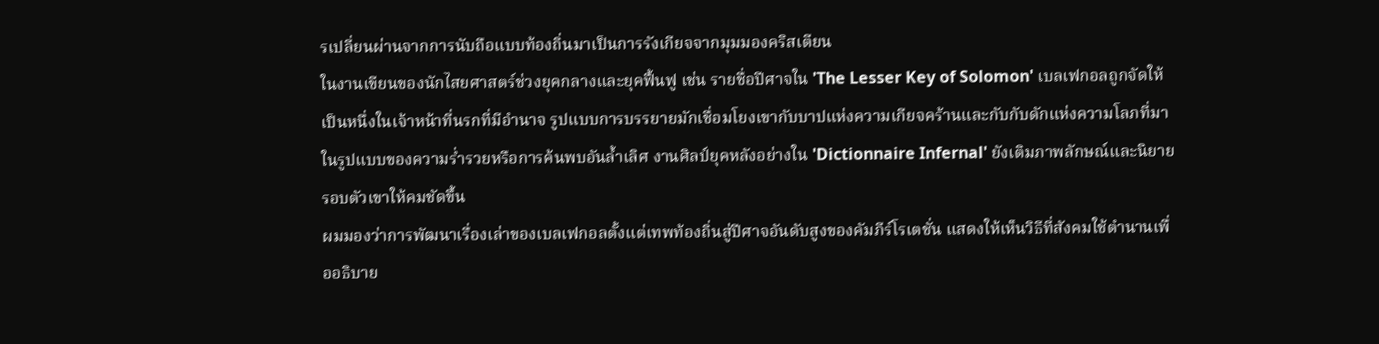รเปลี่ยนผ่านจากการนับถือแบบท้องถิ่นมาเป็นการรังเกียจจากมุมมองคริสเตียน
ในงานเขียนของนักไสยศาสตร์ช่วงยุคกลางและยุคฟื้นฟู เช่น รายชื่อปีศาจใน 'The Lesser Key of Solomon' เบลเฟกอลถูกจัดให้เป็นหนึ่งในเจ้าหน้าที่นรกที่มีอำนาจ รูปแบบการบรรยายมักเชื่อมโยงเขากับบาปแห่งความเกียจคร้านและกับกับดักแห่งความโลภที่มาในรูปแบบของความร่ำรวยหรือการค้นพบอันล้ำเลิศ งานศิลป์ยุคหลังอย่างใน 'Dictionnaire Infernal' ยังเติมภาพลักษณ์และนิยายรอบตัวเขาให้คมชัดขึ้น
ผมมองว่าการพัฒนาเรื่องเล่าของเบลเฟกอลตั้งแต่เทพท้องถิ่นสู่ปีศาจอันดับสูงของคัมภีร์โรเตชั่น แสดงให้เห็นวิธีที่สังคมใช้ตำนานเพื่ออธิบาย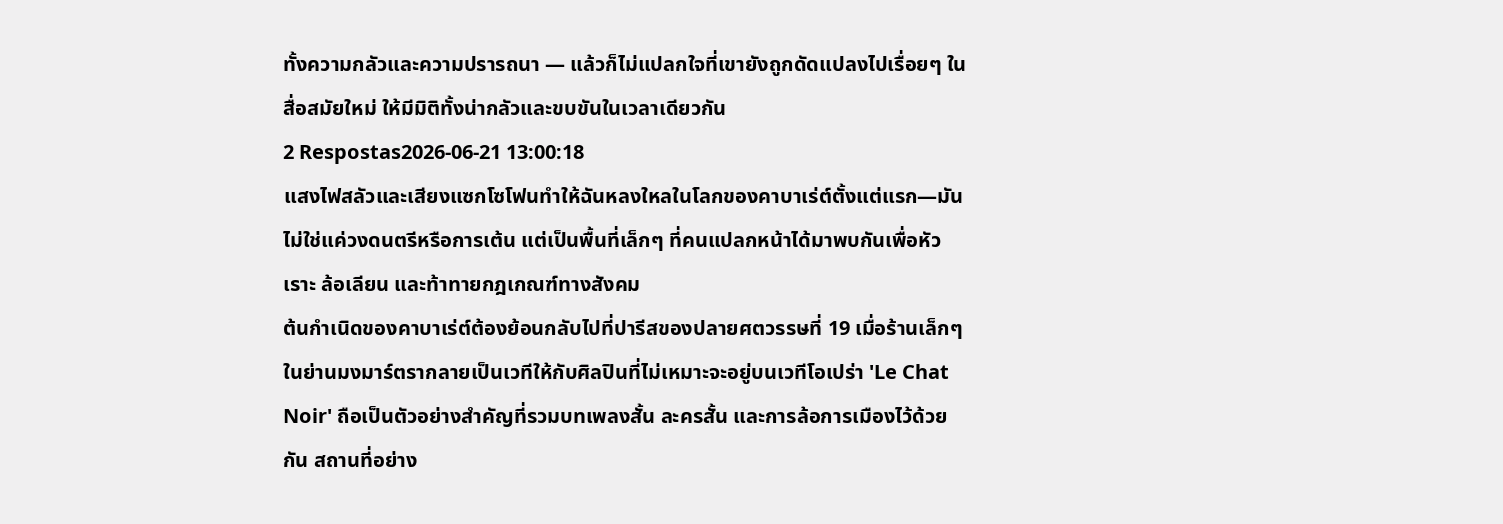ทั้งความกลัวและความปรารถนา — แล้วก็ไม่แปลกใจที่เขายังถูกดัดแปลงไปเรื่อยๆ ในสื่อสมัยใหม่ ให้มีมิติทั้งน่ากลัวและขบขันในเวลาเดียวกัน
2 Respostas2026-06-21 13:00:18
แสงไฟสลัวและเสียงแซกโซโฟนทำให้ฉันหลงใหลในโลกของคาบาเร่ต์ตั้งแต่แรก—มันไม่ใช่แค่วงดนตรีหรือการเต้น แต่เป็นพื้นที่เล็กๆ ที่คนแปลกหน้าได้มาพบกันเพื่อหัวเราะ ล้อเลียน และท้าทายกฎเกณฑ์ทางสังคม
ต้นกำเนิดของคาบาเร่ต์ต้องย้อนกลับไปที่ปารีสของปลายศตวรรษที่ 19 เมื่อร้านเล็กๆ ในย่านมงมาร์ตรากลายเป็นเวทีให้กับศิลปินที่ไม่เหมาะจะอยู่บนเวทีโอเปร่า 'Le Chat Noir' ถือเป็นตัวอย่างสำคัญที่รวมบทเพลงสั้น ละครสั้น และการล้อการเมืองไว้ด้วยกัน สถานที่อย่าง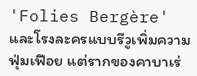'Folies Bergère' และโรงละครแบบรีวูเพิ่มความฟุ่มเฟือย แต่รากของคาบาเร่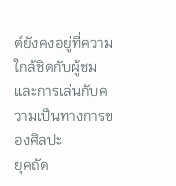ต์ยังคงอยู่ที่ความใกล้ชิดกับผู้ชมและการเล่นกับความเป็นทางการของศิลปะ
ยุคถัด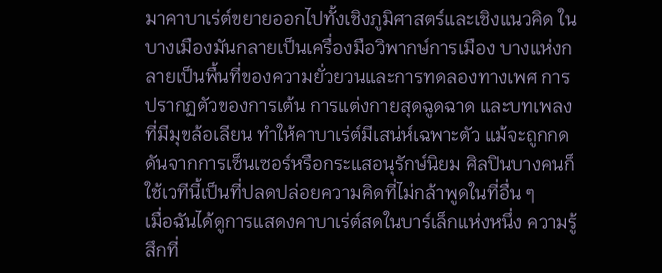มาคาบาเร่ต์ขยายออกไปทั้งเชิงภูมิศาสตร์และเชิงแนวคิด ในบางเมืองมันกลายเป็นเครื่องมือวิพากษ์การเมือง บางแห่งกลายเป็นพื้นที่ของความยั่วยวนและการทดลองทางเพศ การปรากฏตัวของการเต้น การแต่งกายสุดฉูดฉาด และบทเพลงที่มีมุขล้อเลียน ทำให้คาบาเร่ต์มีเสน่ห์เฉพาะตัว แม้จะถูกกดดันจากการเซ็นเซอร์หรือกระแสอนุรักษ์นิยม ศิลปินบางคนก็ใช้เวทีนี้เป็นที่ปลดปล่อยความคิดที่ไม่กล้าพูดในที่อื่น ๆ
เมื่อฉันได้ดูการแสดงคาบาเร่ต์สดในบาร์เล็กแห่งหนึ่ง ความรู้สึกที่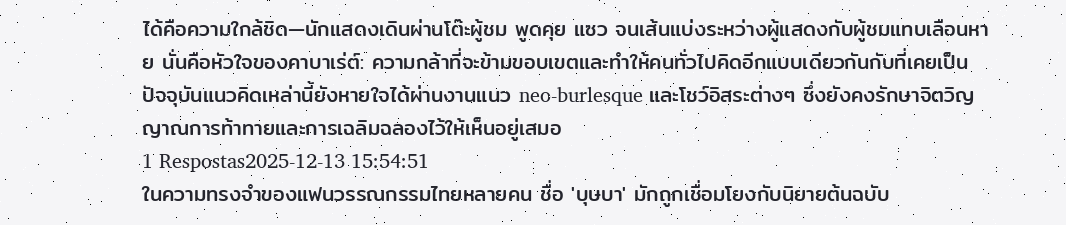ได้คือความใกล้ชิด—นักแสดงเดินผ่านโต๊ะผู้ชม พูดคุย แซว จนเส้นแบ่งระหว่างผู้แสดงกับผู้ชมแทบเลือนหาย นั่นคือหัวใจของคาบาเร่ต์: ความกล้าที่จะข้ามขอบเขตและทำให้คนทั่วไปคิดอีกแบบเดียวกันกับที่เคยเป็น ปัจจุบันแนวคิดเหล่านี้ยังหายใจได้ผ่านงานแนว neo-burlesque และโชว์อิสระต่างๆ ซึ่งยังคงรักษาจิตวิญญาณการท้าทายและการเฉลิมฉลองไว้ให้เห็นอยู่เสมอ
1 Respostas2025-12-13 15:54:51
ในความทรงจำของแฟนวรรณกรรมไทยหลายคน ชื่อ 'บุษบา' มักถูกเชื่อมโยงกับนิยายต้นฉบับ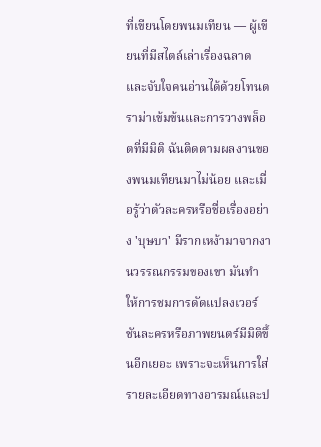ที่เขียนโดยพนมเทียน — ผู้เขียนที่มีสไตล์เล่าเรื่องฉลาดและจับใจคนอ่านได้ด้วยโทนดราม่าเข้มข้นและการวางพล็อตที่มีมิติ ฉันติดตามผลงานของพนมเทียนมาไม่น้อย และเมื่อรู้ว่าตัวละครหรือชื่อเรื่องอย่าง 'บุษบา' มีรากเหง้ามาจากงานวรรณกรรมของเขา มันทำให้การชมการดัดแปลงเวอร์ชันละครหรือภาพยนตร์มีมิติขึ้นอีกเยอะ เพราะจะเห็นการใส่รายละเอียดทางอารมณ์และป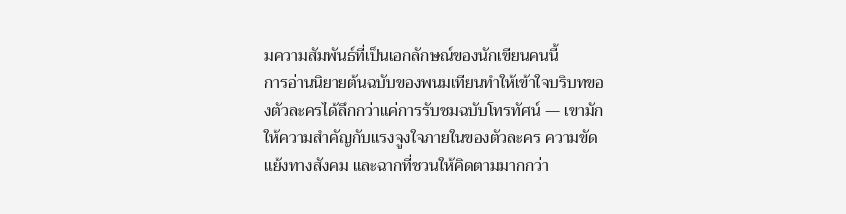มความสัมพันธ์ที่เป็นเอกลักษณ์ของนักเขียนคนนี้
การอ่านนิยายต้นฉบับของพนมเทียนทำให้เข้าใจบริบทของตัวละครได้ลึกกว่าแค่การรับชมฉบับโทรทัศน์ — เขามักให้ความสำคัญกับแรงจูงใจภายในของตัวละคร ความขัดแย้งทางสังคม และฉากที่ชวนให้คิดตามมากกว่า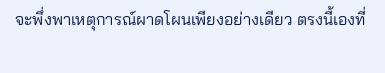จะพึ่งพาเหตุการณ์ผาดโผนเพียงอย่างเดียว ตรงนี้เองที่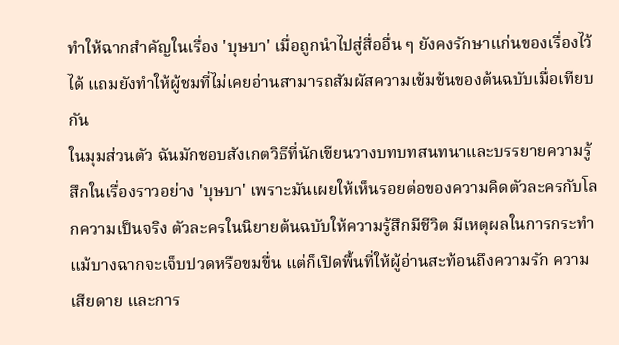ทำให้ฉากสำคัญในเรื่อง 'บุษบา' เมื่อถูกนำไปสู่สื่ออื่น ๆ ยังคงรักษาแก่นของเรื่องไว้ได้ แถมยังทำให้ผู้ชมที่ไม่เคยอ่านสามารถสัมผัสความเข้มข้นของต้นฉบับเมื่อเทียบกัน
ในมุมส่วนตัว ฉันมักชอบสังเกตวิธีที่นักเขียนวางบทบทสนทนาและบรรยายความรู้สึกในเรื่องราวอย่าง 'บุษบา' เพราะมันเผยให้เห็นรอยต่อของความคิดตัวละครกับโลกความเป็นจริง ตัวละครในนิยายต้นฉบับให้ความรู้สึกมีชีวิต มีเหตุผลในการกระทำ แม้บางฉากจะเจ็บปวดหรือขมขื่น แต่ก็เปิดพื้นที่ให้ผู้อ่านสะท้อนถึงความรัก ความเสียดาย และการ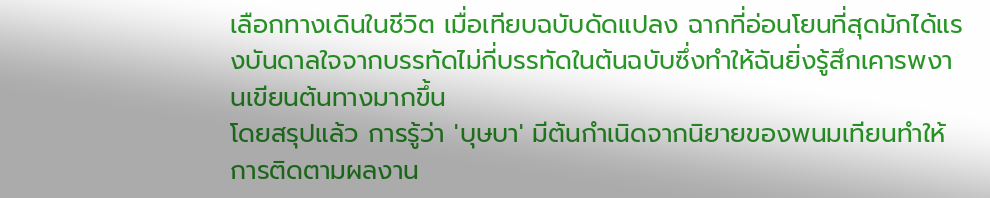เลือกทางเดินในชีวิต เมื่อเทียบฉบับดัดแปลง ฉากที่อ่อนโยนที่สุดมักได้แรงบันดาลใจจากบรรทัดไม่กี่บรรทัดในต้นฉบับซึ่งทำให้ฉันยิ่งรู้สึกเคารพงานเขียนต้นทางมากขึ้น
โดยสรุปแล้ว การรู้ว่า 'บุษบา' มีต้นกำเนิดจากนิยายของพนมเทียนทำให้การติดตามผลงาน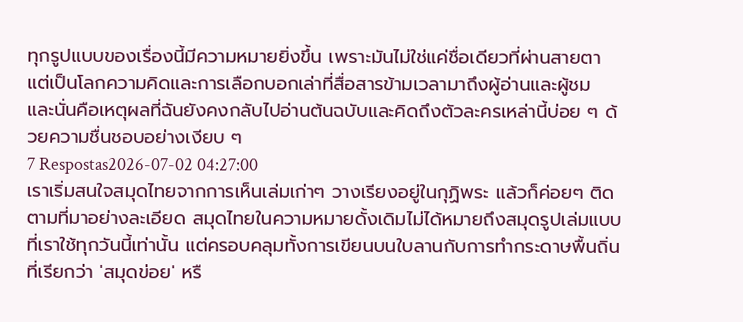ทุกรูปแบบของเรื่องนี้มีความหมายยิ่งขึ้น เพราะมันไม่ใช่แค่ชื่อเดียวที่ผ่านสายตา แต่เป็นโลกความคิดและการเลือกบอกเล่าที่สื่อสารข้ามเวลามาถึงผู้อ่านและผู้ชม และนั่นคือเหตุผลที่ฉันยังคงกลับไปอ่านต้นฉบับและคิดถึงตัวละครเหล่านี้บ่อย ๆ ด้วยความชื่นชอบอย่างเงียบ ๆ
7 Respostas2026-07-02 04:27:00
เราเริ่มสนใจสมุดไทยจากการเห็นเล่มเก่าๆ วางเรียงอยู่ในกุฏิพระ แล้วก็ค่อยๆ ติดตามที่มาอย่างละเอียด สมุดไทยในความหมายดั้งเดิมไม่ได้หมายถึงสมุดรูปเล่มแบบที่เราใช้ทุกวันนี้เท่านั้น แต่ครอบคลุมทั้งการเขียนบนใบลานกับการทำกระดาษพื้นถิ่นที่เรียกว่า 'สมุดข่อย' หรื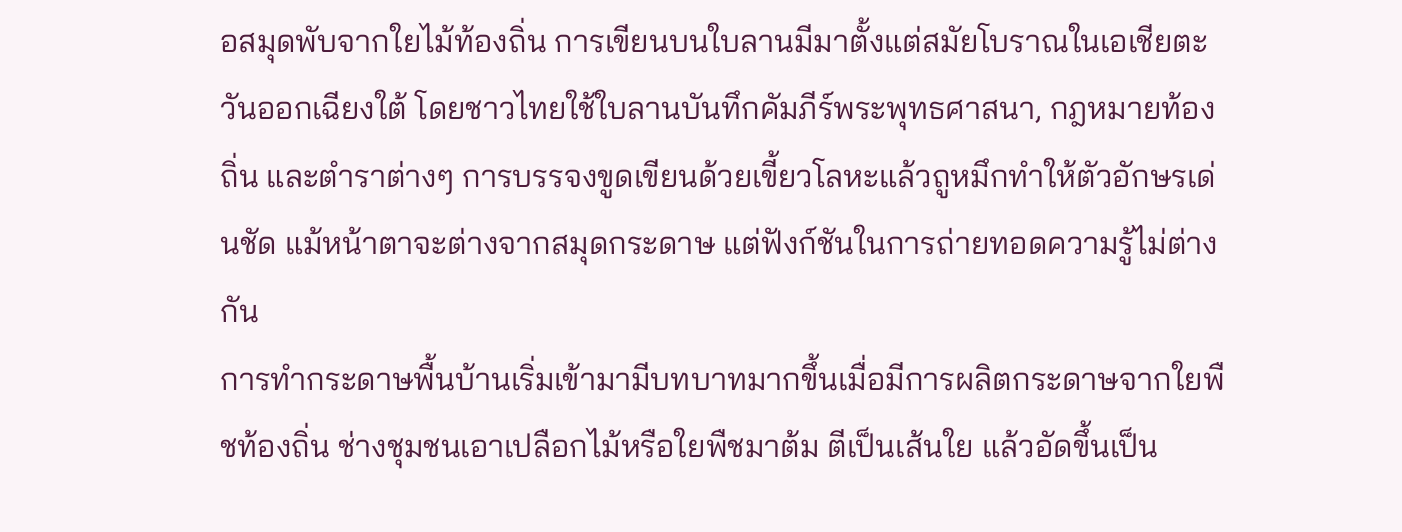อสมุดพับจากใยไม้ท้องถิ่น การเขียนบนใบลานมีมาตั้งแต่สมัยโบราณในเอเชียตะวันออกเฉียงใต้ โดยชาวไทยใช้ใบลานบันทึกคัมภีร์พระพุทธศาสนา, กฎหมายท้องถิ่น และตำราต่างๆ การบรรจงขูดเขียนด้วยเขี้ยวโลหะแล้วถูหมึกทำให้ตัวอักษรเด่นชัด แม้หน้าตาจะต่างจากสมุดกระดาษ แต่ฟังก์ชันในการถ่ายทอดความรู้ไม่ต่างกัน
การทำกระดาษพื้นบ้านเริ่มเข้ามามีบทบาทมากขึ้นเมื่อมีการผลิตกระดาษจากใยพืชท้องถิ่น ช่างชุมชนเอาเปลือกไม้หรือใยพืชมาต้ม ตีเป็นเส้นใย แล้วอัดขึ้นเป็น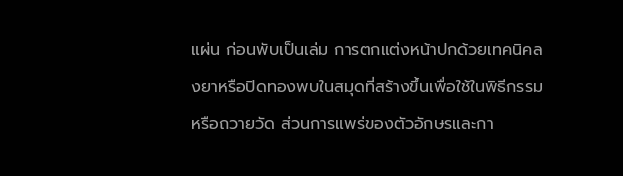แผ่น ก่อนพับเป็นเล่ม การตกแต่งหน้าปกด้วยเทคนิคลงยาหรือปิดทองพบในสมุดที่สร้างขึ้นเพื่อใช้ในพิธีกรรมหรือถวายวัด ส่วนการแพร่ของตัวอักษรและกา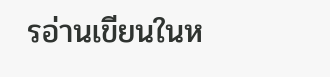รอ่านเขียนในห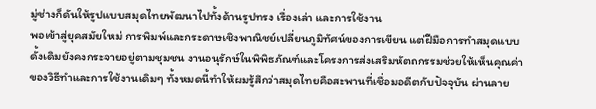มู่ช่างก็ดันให้รูปแบบสมุดไทยพัฒนาไปทั้งด้านรูปทรง เรื่องเล่า และการใช้งาน
พอเข้าสู่ยุคสมัยใหม่ การพิมพ์และกระดาษเชิงพาณิชย์เปลี่ยนภูมิทัศน์ของการเขียน แต่ฝีมือการทำสมุดแบบดั้งเดิมยังคงกระจายอยู่ตามชุมชน งานอนุรักษ์ในพิพิธภัณฑ์และโครงการส่งเสริมหัตถกรรมช่วยให้เห็นคุณค่าของวิธีทำและการใช้งานเดิมๆ ทั้งหมดนี้ทำให้ผมรู้สึกว่าสมุดไทยคือสะพานที่เชื่อมอดีตกับปัจจุบัน ผ่านลาย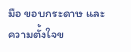มือ ขอบกระดาษ และความตั้งใจข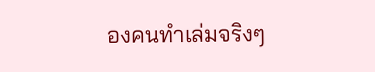องคนทำเล่มจริงๆ